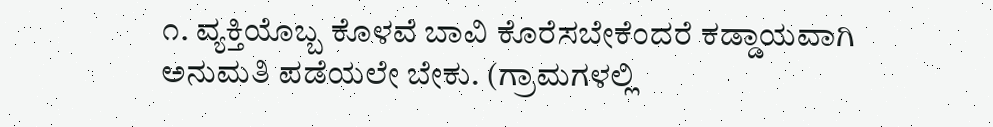೧. ವ್ಯಕ್ತಿಯೊಬ್ಬ ಕೊಳವೆ ಬಾವಿ ಕೊರೆಸಬೇಕೆಂದರೆ ಕಡ್ಡಾಯವಾಗಿ ಅನುಮತಿ ಪಡೆಯಲೇ ಬೇಕು. (ಗ್ರಾಮಗಳಲ್ಲಿ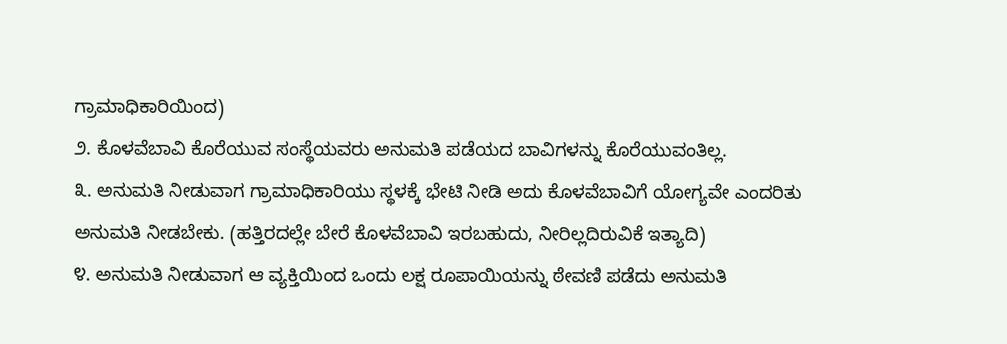ಗ್ರಾಮಾಧಿಕಾರಿಯಿಂದ)
೨. ಕೊಳವೆಬಾವಿ ಕೊರೆಯುವ ಸಂಸ್ಥೆಯವರು ಅನುಮತಿ ಪಡೆಯದ ಬಾವಿಗಳನ್ನು ಕೊರೆಯುವಂತಿಲ್ಲ.
೩. ಅನುಮತಿ ನೀಡುವಾಗ ಗ್ರಾಮಾಧಿಕಾರಿಯು ಸ್ಥಳಕ್ಕೆ ಭೇಟಿ ನೀಡಿ ಅದು ಕೊಳವೆಬಾವಿಗೆ ಯೋಗ್ಯವೇ ಎಂದರಿತು ಅನುಮತಿ ನೀಡಬೇಕು. (ಹತ್ತಿರದಲ್ಲೇ ಬೇರೆ ಕೊಳವೆಬಾವಿ ಇರಬಹುದು, ನೀರಿಲ್ಲದಿರುವಿಕೆ ಇತ್ಯಾದಿ)
೪. ಅನುಮತಿ ನೀಡುವಾಗ ಆ ವ್ಯಕ್ತಿಯಿಂದ ಒಂದು ಲಕ್ಷ ರೂಪಾಯಿಯನ್ನು ಠೇವಣಿ ಪಡೆದು ಅನುಮತಿ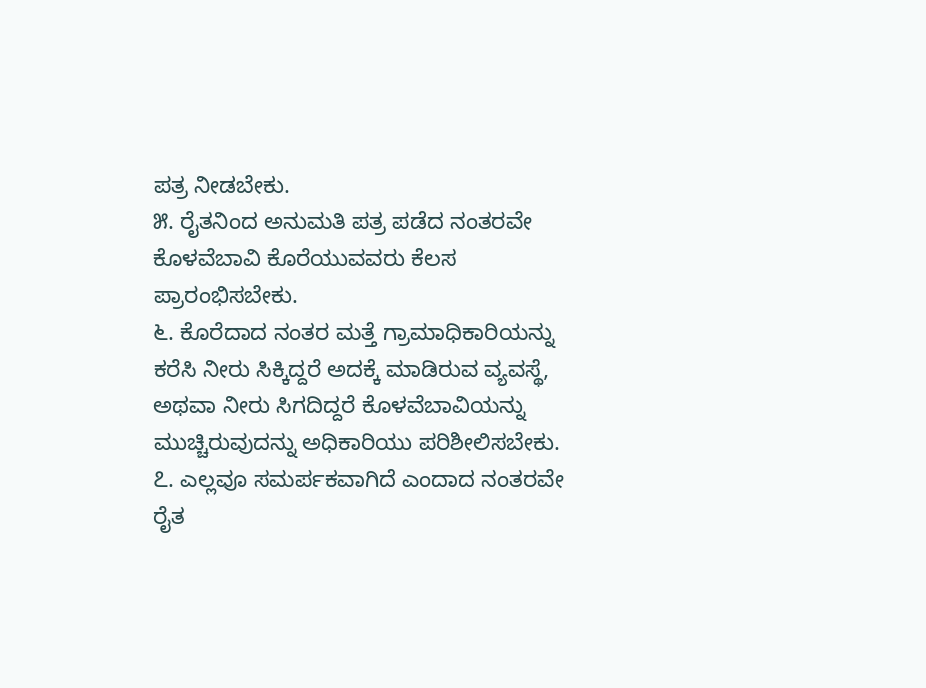ಪತ್ರ ನೀಡಬೇಕು.
೫. ರೈತನಿಂದ ಅನುಮತಿ ಪತ್ರ ಪಡೆದ ನಂತರವೇ ಕೊಳವೆಬಾವಿ ಕೊರೆಯುವವರು ಕೆಲಸ ಪ್ರಾರಂಭಿಸಬೇಕು.
೬. ಕೊರೆದಾದ ನಂತರ ಮತ್ತೆ ಗ್ರಾಮಾಧಿಕಾರಿಯನ್ನು ಕರೆಸಿ ನೀರು ಸಿಕ್ಕಿದ್ದರೆ ಅದಕ್ಕೆ ಮಾಡಿರುವ ವ್ಯವಸ್ಥೆ, ಅಥವಾ ನೀರು ಸಿಗದಿದ್ದರೆ ಕೊಳವೆಬಾವಿಯನ್ನು ಮುಚ್ಚಿರುವುದನ್ನು ಅಧಿಕಾರಿಯು ಪರಿಶೀಲಿಸಬೇಕು.
೭. ಎಲ್ಲವೂ ಸಮರ್ಪಕವಾಗಿದೆ ಎಂದಾದ ನಂತರವೇ ರೈತ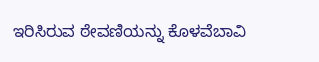ಇರಿಸಿರುವ ಠೇವಣಿಯನ್ನು ಕೊಳವೆಬಾವಿ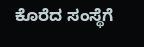ಕೊರೆದ ಸಂಸ್ಥೆಗೆ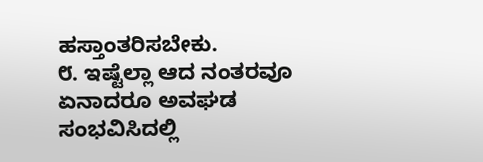ಹಸ್ತಾಂತರಿಸಬೇಕು.
೮. ಇಷ್ಟೆಲ್ಲಾ ಆದ ನಂತರವೂ ಏನಾದರೂ ಅವಘಡ ಸಂಭವಿಸಿದಲ್ಲಿ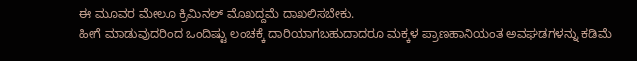ಈ ಮೂವರ ಮೇಲೂ ಕ್ರಿಮಿನಲ್ ಮೊಖದ್ದಮೆ ದಾಖಲಿಸಬೇಕು.
ಹೀಗೆ ಮಾಡುವುದರಿಂದ ಒಂದಿಷ್ಟು ಲಂಚಕ್ಕೆ ದಾರಿಯಾಗಬಹುದಾದರೂ ಮಕ್ಕಳ ಪ್ರಾಣಹಾನಿಯಂತ ಅವಘಡಗಳನ್ನು ಕಡಿಮೆ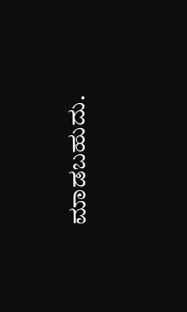ಮಾಡಬಹುದು.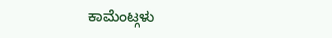ಕಾಮೆಂಟ್ಗಳು